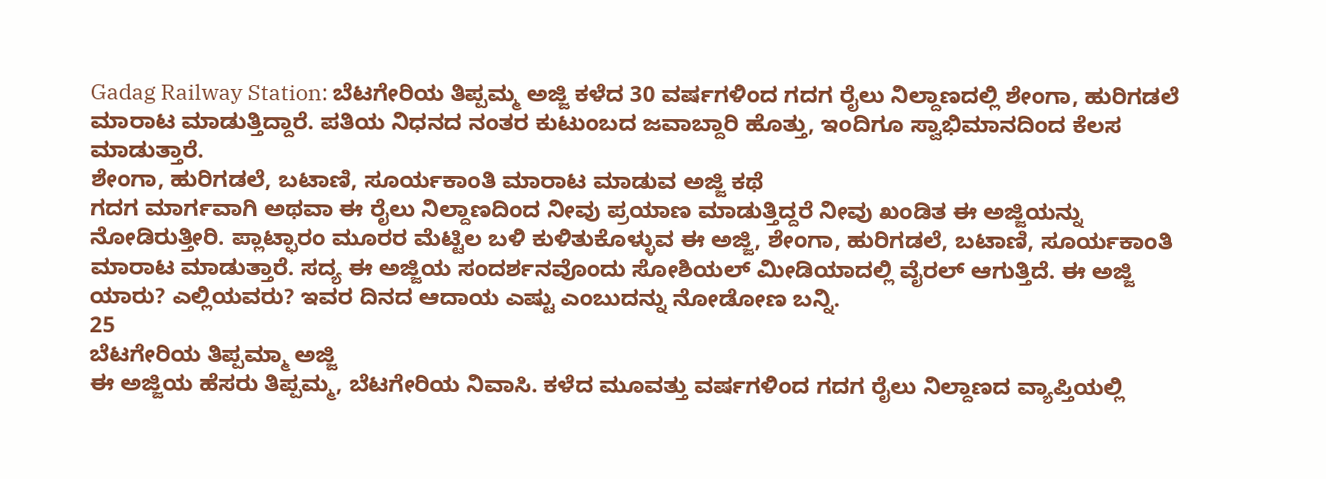Gadag Railway Station: ಬೆಟಗೇರಿಯ ತಿಪ್ಪಮ್ಮ ಅಜ್ಜಿ ಕಳೆದ 30 ವರ್ಷಗಳಿಂದ ಗದಗ ರೈಲು ನಿಲ್ದಾಣದಲ್ಲಿ ಶೇಂಗಾ, ಹುರಿಗಡಲೆ ಮಾರಾಟ ಮಾಡುತ್ತಿದ್ದಾರೆ. ಪತಿಯ ನಿಧನದ ನಂತರ ಕುಟುಂಬದ ಜವಾಬ್ದಾರಿ ಹೊತ್ತು, ಇಂದಿಗೂ ಸ್ವಾಭಿಮಾನದಿಂದ ಕೆಲಸ ಮಾಡುತ್ತಾರೆ.
ಶೇಂಗಾ, ಹುರಿಗಡಲೆ, ಬಟಾಣಿ, ಸೂರ್ಯಕಾಂತಿ ಮಾರಾಟ ಮಾಡುವ ಅಜ್ಜಿ ಕಥೆ
ಗದಗ ಮಾರ್ಗವಾಗಿ ಅಥವಾ ಈ ರೈಲು ನಿಲ್ದಾಣದಿಂದ ನೀವು ಪ್ರಯಾಣ ಮಾಡುತ್ತಿದ್ದರೆ ನೀವು ಖಂಡಿತ ಈ ಅಜ್ಜಿಯನ್ನು ನೋಡಿರುತ್ತೀರಿ. ಪ್ಲಾಟ್ಫಾರಂ ಮೂರರ ಮೆಟ್ಟಿಲ ಬಳಿ ಕುಳಿತುಕೊಳ್ಳುವ ಈ ಅಜ್ಜಿ, ಶೇಂಗಾ, ಹುರಿಗಡಲೆ, ಬಟಾಣಿ, ಸೂರ್ಯಕಾಂತಿ ಮಾರಾಟ ಮಾಡುತ್ತಾರೆ. ಸದ್ಯ ಈ ಅಜ್ಜಿಯ ಸಂದರ್ಶನವೊಂದು ಸೋಶಿಯಲ್ ಮೀಡಿಯಾದಲ್ಲಿ ವೈರಲ್ ಆಗುತ್ತಿದೆ. ಈ ಅಜ್ಜಿ ಯಾರು? ಎಲ್ಲಿಯವರು? ಇವರ ದಿನದ ಆದಾಯ ಎಷ್ಟು ಎಂಬುದನ್ನು ನೋಡೋಣ ಬನ್ನಿ.
25
ಬೆಟಗೇರಿಯ ತಿಪ್ಪಮ್ಮಾ ಅಜ್ಜಿ
ಈ ಅಜ್ಜಿಯ ಹೆಸರು ತಿಪ್ಪಮ್ಮ, ಬೆಟಗೇರಿಯ ನಿವಾಸಿ. ಕಳೆದ ಮೂವತ್ತು ವರ್ಷಗಳಿಂದ ಗದಗ ರೈಲು ನಿಲ್ದಾಣದ ವ್ಯಾಪ್ತಿಯಲ್ಲಿ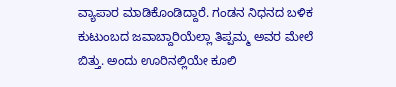ವ್ಯಾಪಾರ ಮಾಡಿಕೊಂಡಿದ್ದಾರೆ. ಗಂಡನ ನಿಧನದ ಬಳಿಕ ಕುಟುಂಬದ ಜವಾಬ್ದಾರಿಯೆಲ್ಲಾ ತಿಪ್ಪಮ್ಮ ಅವರ ಮೇಲೆ ಬಿತ್ತು. ಅಂದು ಊರಿನಲ್ಲಿಯೇ ಕೂಲಿ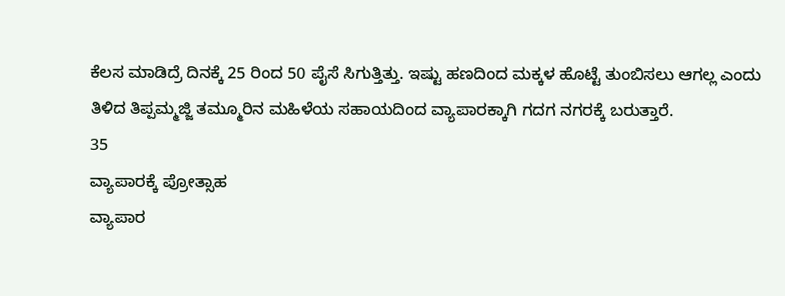ಕೆಲಸ ಮಾಡಿದ್ರೆ ದಿನಕ್ಕೆ 25 ರಿಂದ 50 ಪೈಸೆ ಸಿಗುತ್ತಿತ್ತು. ಇಷ್ಟು ಹಣದಿಂದ ಮಕ್ಕಳ ಹೊಟ್ಟೆ ತುಂಬಿಸಲು ಆಗಲ್ಲ ಎಂದು ತಿಳಿದ ತಿಪ್ಪಮ್ಮಜ್ಜಿ ತಮ್ಮೂರಿನ ಮಹಿಳೆಯ ಸಹಾಯದಿಂದ ವ್ಯಾಪಾರಕ್ಕಾಗಿ ಗದಗ ನಗರಕ್ಕೆ ಬರುತ್ತಾರೆ.
35
ವ್ಯಾಪಾರಕ್ಕೆ ಪ್ರೋತ್ಸಾಹ
ವ್ಯಾಪಾರ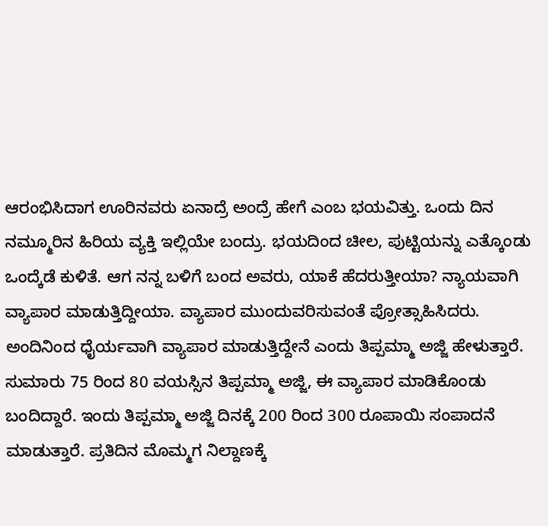ಆರಂಭಿಸಿದಾಗ ಊರಿನವರು ಏನಾದ್ರೆ ಅಂದ್ರೆ ಹೇಗೆ ಎಂಬ ಭಯವಿತ್ತು. ಒಂದು ದಿನ ನಮ್ಮೂರಿನ ಹಿರಿಯ ವ್ಯಕ್ತಿ ಇಲ್ಲಿಯೇ ಬಂದ್ರು. ಭಯದಿಂದ ಚೀಲ, ಪುಟ್ಟಿಯನ್ನು ಎತ್ಕೊಂಡು ಒಂದ್ಕೆಡೆ ಕುಳಿತೆ. ಆಗ ನನ್ನ ಬಳಿಗೆ ಬಂದ ಅವರು, ಯಾಕೆ ಹೆದರುತ್ತೀಯಾ? ನ್ಯಾಯವಾಗಿ ವ್ಯಾಪಾರ ಮಾಡುತ್ತಿದ್ದೀಯಾ. ವ್ಯಾಪಾರ ಮುಂದುವರಿಸುವಂತೆ ಪ್ರೋತ್ಸಾಹಿಸಿದರು. ಅಂದಿನಿಂದ ಧೈರ್ಯವಾಗಿ ವ್ಯಾಪಾರ ಮಾಡುತ್ತಿದ್ದೇನೆ ಎಂದು ತಿಪ್ಪಮ್ಮಾ ಅಜ್ಜಿ ಹೇಳುತ್ತಾರೆ.
ಸುಮಾರು 75 ರಿಂದ 80 ವಯಸ್ಸಿನ ತಿಪ್ಪಮ್ಮಾ ಅಜ್ಜಿ, ಈ ವ್ಯಾಪಾರ ಮಾಡಿಕೊಂಡು ಬಂದಿದ್ದಾರೆ. ಇಂದು ತಿಪ್ಪಮ್ಮಾ ಅಜ್ಜಿ ದಿನಕ್ಕೆ 200 ರಿಂದ 300 ರೂಪಾಯಿ ಸಂಪಾದನೆ ಮಾಡುತ್ತಾರೆ. ಪ್ರತಿದಿನ ಮೊಮ್ಮಗ ನಿಲ್ದಾಣಕ್ಕೆ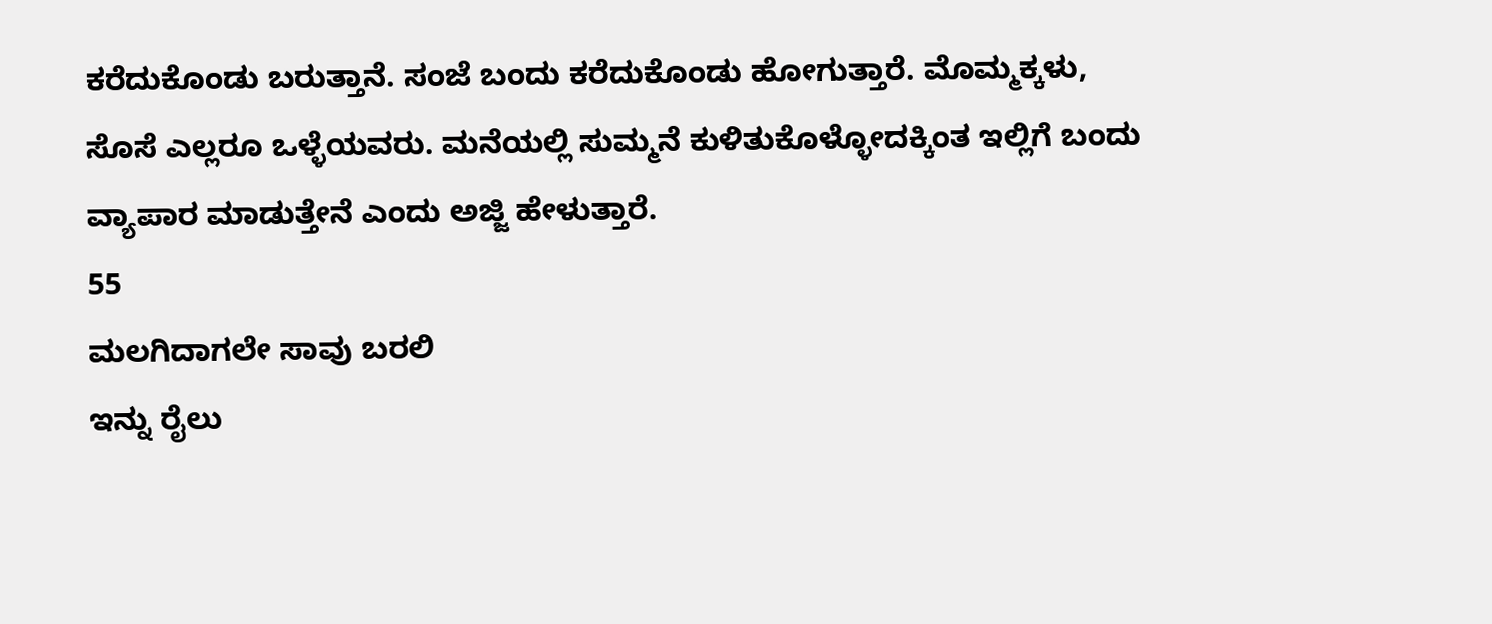ಕರೆದುಕೊಂಡು ಬರುತ್ತಾನೆ. ಸಂಜೆ ಬಂದು ಕರೆದುಕೊಂಡು ಹೋಗುತ್ತಾರೆ. ಮೊಮ್ಮಕ್ಕಳು, ಸೊಸೆ ಎಲ್ಲರೂ ಒಳ್ಳೆಯವರು. ಮನೆಯಲ್ಲಿ ಸುಮ್ಮನೆ ಕುಳಿತುಕೊಳ್ಳೋದಕ್ಕಿಂತ ಇಲ್ಲಿಗೆ ಬಂದು ವ್ಯಾಪಾರ ಮಾಡುತ್ತೇನೆ ಎಂದು ಅಜ್ಜಿ ಹೇಳುತ್ತಾರೆ.
55
ಮಲಗಿದಾಗಲೇ ಸಾವು ಬರಲಿ
ಇನ್ನು ರೈಲು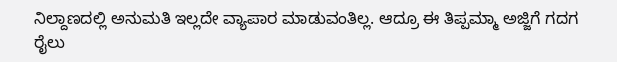ನಿಲ್ದಾಣದಲ್ಲಿ ಅನುಮತಿ ಇಲ್ಲದೇ ವ್ಯಾಪಾರ ಮಾಡುವಂತಿಲ್ಲ. ಆದ್ರೂ ಈ ತಿಪ್ಪಮ್ಮಾ ಅಜ್ಜಿಗೆ ಗದಗ ರೈಲು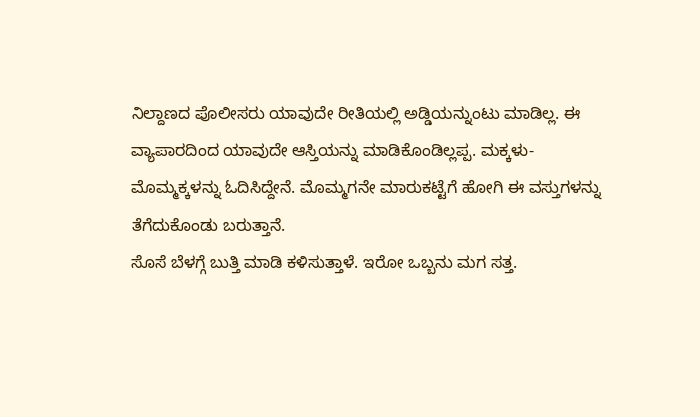ನಿಲ್ದಾಣದ ಪೊಲೀಸರು ಯಾವುದೇ ರೀತಿಯಲ್ಲಿ ಅಡ್ಡಿಯನ್ನುಂಟು ಮಾಡಿಲ್ಲ. ಈ ವ್ಯಾಪಾರದಿಂದ ಯಾವುದೇ ಆಸ್ತಿಯನ್ನು ಮಾಡಿಕೊಂಡಿಲ್ಲಪ್ಪ. ಮಕ್ಕಳು-ಮೊಮ್ಮಕ್ಕಳನ್ನು ಓದಿಸಿದ್ದೇನೆ. ಮೊಮ್ಮಗನೇ ಮಾರುಕಟ್ಟೆಗೆ ಹೋಗಿ ಈ ವಸ್ತುಗಳನ್ನು ತೆಗೆದುಕೊಂಡು ಬರುತ್ತಾನೆ.
ಸೊಸೆ ಬೆಳಗ್ಗೆ ಬುತ್ತಿ ಮಾಡಿ ಕಳಿಸುತ್ತಾಳೆ. ಇರೋ ಒಬ್ಬನು ಮಗ ಸತ್ತ.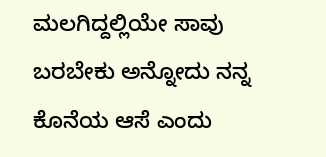ಮಲಗಿದ್ದಲ್ಲಿಯೇ ಸಾವು ಬರಬೇಕು ಅನ್ನೋದು ನನ್ನ ಕೊನೆಯ ಆಸೆ ಎಂದು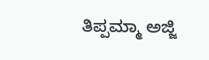ತಿಪ್ಪಮ್ಮಾ ಅಜ್ಜಿ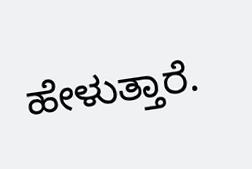ಹೇಳುತ್ತಾರೆ.